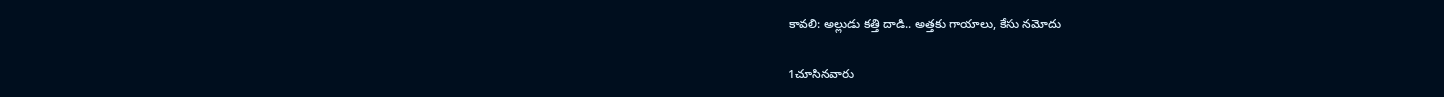కావలి: అల్లుడు కత్తి దాడి.. అత్తకు గాయాలు, కేసు నమోదు

1చూసినవారు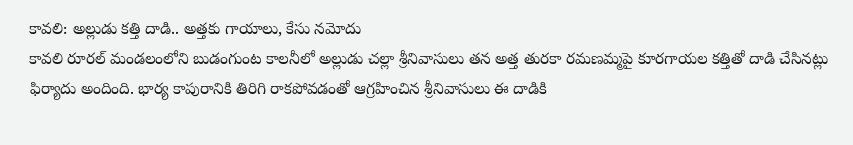కావలి: అల్లుడు కత్తి దాడి.. అత్తకు గాయాలు, కేసు నమోదు
కావలి రూరల్ మండలంలోని బుడంగుంట కాలనీలో అల్లుడు చల్లా శ్రీనివాసులు తన అత్త తురకా రమణమ్మపై కూరగాయల కత్తితో దాడి చేసినట్లు ఫిర్యాదు అందింది. భార్య కాపురానికి తిరిగి రాకపోవడంతో ఆగ్రహించిన శ్రీనివాసులు ఈ దాడికి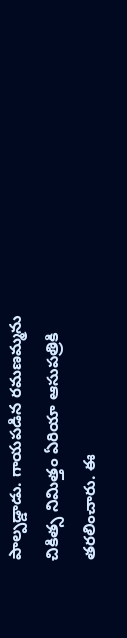పాల్పడ్డాడు. గాయపడిన రమణమ్మను చికిత్స నిమిత్తం ఏరియా ఆసుపత్రికి తరలించారు. ఈ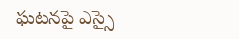ఘటనపై ఎస్సై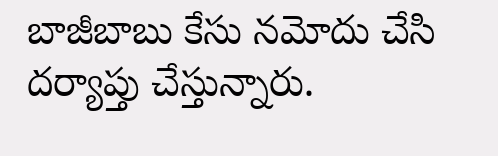బాజీబాబు కేసు నమోదు చేసి దర్యాప్తు చేస్తున్నారు.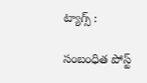ట్యాగ్స్ :

సంబంధిత పోస్ట్